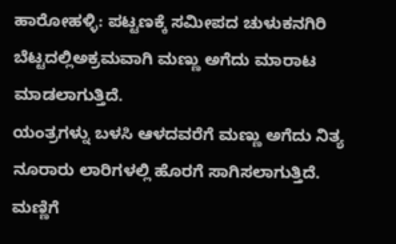ಹಾರೋಹಳ್ಳಿ: ಪಟ್ಟಣಕ್ಕೆ ಸಮೀಪದ ಚುಳುಕನಗಿರಿ ಬೆಟ್ಟದಲ್ಲಿಅಕ್ರಮವಾಗಿ ಮಣ್ಣು ಅಗೆದು ಮಾರಾಟ ಮಾಡಲಾಗುತ್ತಿದೆ.
ಯಂತ್ರಗಳ್ನು ಬಳಸಿ ಆಳದವರೆಗೆ ಮಣ್ಣು ಅಗೆದು ನಿತ್ಯ ನೂರಾರು ಲಾರಿಗಳಲ್ಲಿ ಹೊರಗೆ ಸಾಗಿಸಲಾಗುತ್ತಿದೆ.
ಮಣ್ಣಿಗೆ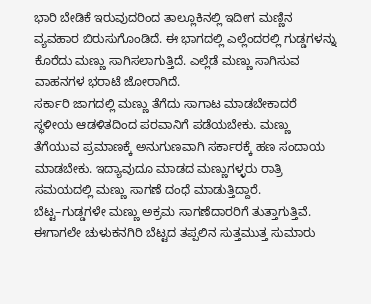ಭಾರಿ ಬೇಡಿಕೆ ಇರುವುದರಿಂದ ತಾಲ್ಲೂಕಿನಲ್ಲಿ ಇದೀಗ ಮಣ್ಣಿನ ವ್ಯವಹಾರ ಬಿರುಸುಗೊಂಡಿದೆ. ಈ ಭಾಗದಲ್ಲಿ ಎಲ್ಲೆಂದರಲ್ಲಿ ಗುಡ್ಡಗಳನ್ನು ಕೊರೆದು ಮಣ್ಣು ಸಾಗಿಸಲಾಗುತ್ತಿದೆ. ಎಲ್ಲೆಡೆ ಮಣ್ಣು ಸಾಗಿಸುವ ವಾಹನಗಳ ಭರಾಟೆ ಜೋರಾಗಿದೆ.
ಸರ್ಕಾರಿ ಜಾಗದಲ್ಲಿ ಮಣ್ಣು ತೆಗೆದು ಸಾಗಾಟ ಮಾಡಬೇಕಾದರೆ ಸ್ಥಳೀಯ ಆಡಳಿತದಿಂದ ಪರವಾನಿಗೆ ಪಡೆಯಬೇಕು. ಮಣ್ಣು ತೆಗೆಯುವ ಪ್ರಮಾಣಕ್ಕೆ ಅನುಗುಣವಾಗಿ ಸರ್ಕಾರಕ್ಕೆ ಹಣ ಸಂದಾಯ ಮಾಡಬೇಕು. ಇದ್ಯಾವುದೂ ಮಾಡದ ಮಣ್ಣುಗಳ್ಳರು ರಾತ್ರಿ ಸಮಯದಲ್ಲಿ ಮಣ್ಣು ಸಾಗಣೆ ದಂಧೆ ಮಾಡುತ್ತಿದ್ದಾರೆ.
ಬೆಟ್ಟ–ಗುಡ್ಡಗಳೇ ಮಣ್ಣು ಅಕ್ರಮ ಸಾಗಣೆದಾರರಿಗೆ ತುತ್ತಾಗುತ್ತಿವೆ. ಈಗಾಗಲೇ ಚುಳುಕನಗಿರಿ ಬೆಟ್ಟದ ತಪ್ಪಲಿನ ಸುತ್ತಮುತ್ತ ಸುಮಾರು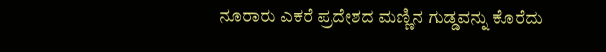ನೂರಾರು ಎಕರೆ ಪ್ರದೇಶದ ಮಣ್ಣಿನ ಗುಡ್ಡವನ್ನು ಕೊರೆದು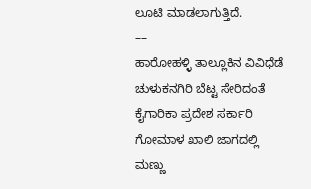ಲೂಟಿ ಮಾಡಲಾಗುತ್ತಿದೆ.
––
ಹಾರೋಹಳ್ಳಿ ತಾಲ್ಲೂಕಿನ ವಿವಿಧೆಡೆ ಚುಳುಕನಗಿರಿ ಬೆಟ್ಟ ಸೇರಿದಂತೆ ಕೈಗಾರಿಕಾ ಪ್ರದೇಶ ಸರ್ಕಾರಿ ಗೋಮಾಳ ಖಾಲಿ ಜಾಗದಲ್ಲಿ ಮಣ್ಣು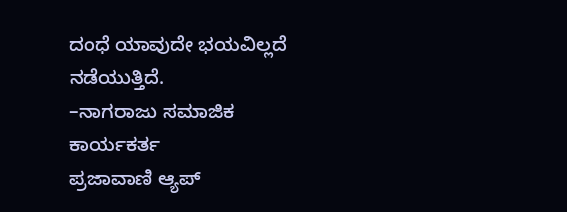ದಂಧೆ ಯಾವುದೇ ಭಯವಿಲ್ಲದೆ ನಡೆಯುತ್ತಿದೆ.
–ನಾಗರಾಜು ಸಮಾಜಿಕ ಕಾರ್ಯಕರ್ತ
ಪ್ರಜಾವಾಣಿ ಆ್ಯಪ್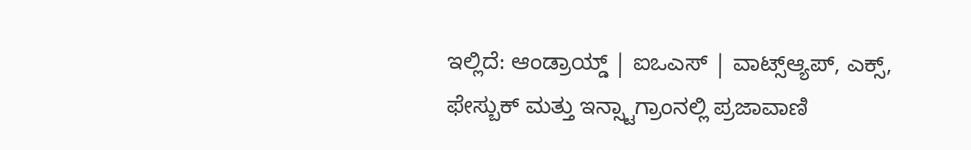ಇಲ್ಲಿದೆ: ಆಂಡ್ರಾಯ್ಡ್ | ಐಒಎಸ್ | ವಾಟ್ಸ್ಆ್ಯಪ್, ಎಕ್ಸ್, ಫೇಸ್ಬುಕ್ ಮತ್ತು ಇನ್ಸ್ಟಾಗ್ರಾಂನಲ್ಲಿ ಪ್ರಜಾವಾಣಿ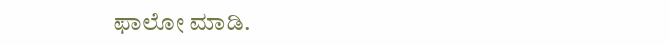ಫಾಲೋ ಮಾಡಿ.